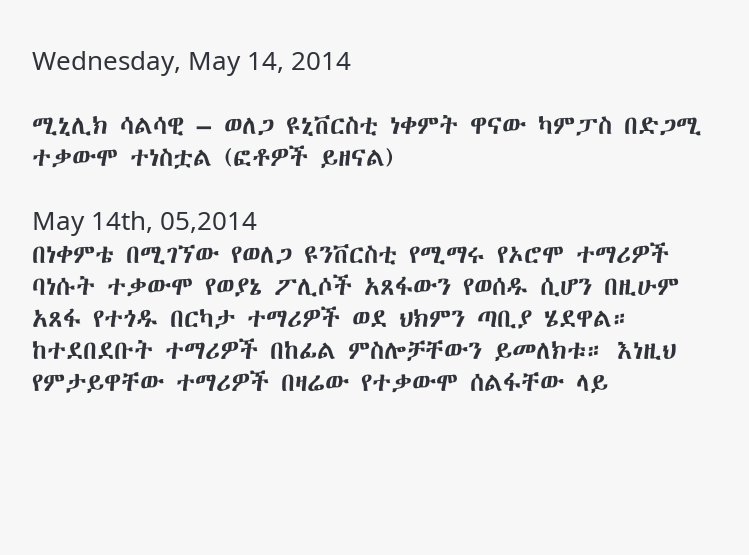Wednesday, May 14, 2014

ሚኒሊክ ሳልሳዊ – ወለጋ ዩኒቨርስቲ ነቀምት ዋናው ካምፓስ በድጋሚ ተቃውሞ ተነስቷል (ፎቶዎች ይዘናል)

May 14th, 05,2014
በነቀምቴ በሚገኘው የወለጋ ዩንቨርስቲ የሚማሩ የኦሮሞ ተማሪዎች ባነሱት ተቃውሞ የወያኔ ፖሊሶች አጸፋውን የወሰዱ ሲሆን በዚሁም አጸፋ የተጎዱ በርካታ ተማሪዎች ወደ ህክምን ጣቢያ ሄደዋል። ከተደበደቡት ተማሪዎች በከፊል ምስሎቻቸውን ይመለክቱ። እነዚህ የምታይዋቸው ተማሪዎች በዛሬው የተቃውሞ ሰልፋቸው ላይ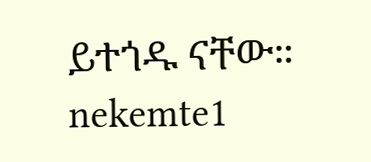ይተጎዱ ናቸው።
nekemte1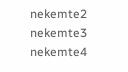nekemte2
nekemte3
nekemte4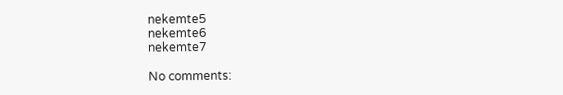nekemte5
nekemte6
nekemte7

No comments: